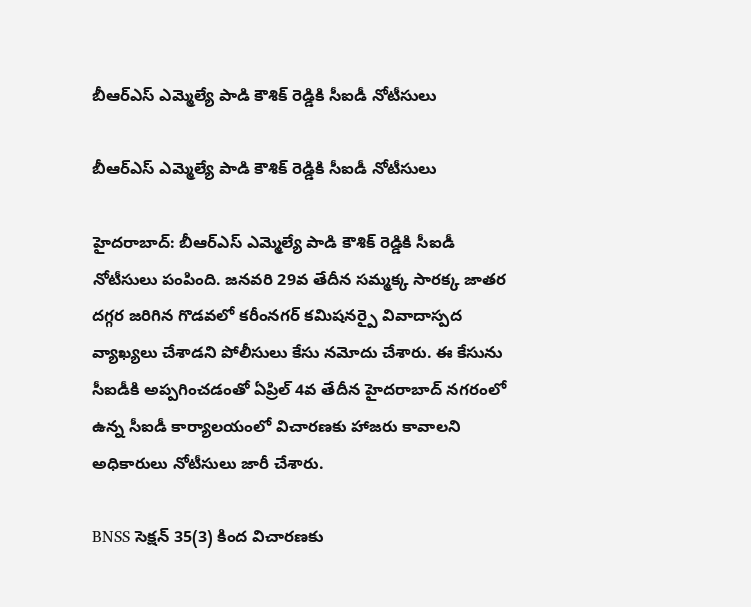బీఆర్ఎస్ ఎమ్మెల్యే పాడి కౌశిక్ రెడ్డికి సీఐడీ నోటీసులు

బీఆర్ఎస్ ఎమ్మెల్యే పాడి కౌశిక్ రెడ్డికి సీఐడీ నోటీసులు

హైదరాబాద్: బీఆర్ఎస్ ఎమ్మెల్యే పాడి కౌశిక్ రెడ్డికి సీఐడీ నోటీసులు పంపింది. జనవరి 29వ తేదీన సమ్మక్క సారక్క జాతర దగ్గర జరిగిన గొడవలో కరీంనగర్ కమిషనర్పై వివాదాస్పద వ్యాఖ్యలు చేశాడని పోలీసులు కేసు నమోదు చేశారు. ఈ కేసును సీఐడీకి అప్పగించడంతో ఏప్రిల్ 4వ తేదీన హైదరాబాద్ నగరంలో ఉన్న సీఐడీ కార్యాలయంలో విచారణకు హాజరు కావాలని అధికారులు నోటీసులు జారీ చేశారు.

BNSS సెక్షన్ 35(3) కింద విచారణకు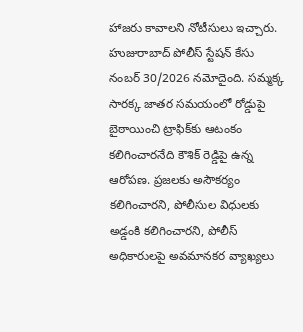హాజరు కావాలని నోటీసులు ఇచ్చారు. హుజురాబాద్ పోలీస్ స్టేషన్ కేసు నంబర్ 30/2026 నమోదైంది. సమ్మక్క సారక్క జాతర సమయంలో రోడ్డుపై బైఠాయించి ట్రాఫిక్‌కు ఆటంకం కలిగించారనేది కౌశిక్ రెడ్డిపై ఉన్న ఆరోపణ. ప్రజలకు అసౌకర్యం కలిగించారని, పోలీసుల విధులకు అడ్డంకి కలిగించారని, పోలీస్ అధికారులపై అవమానకర వ్యాఖ్యలు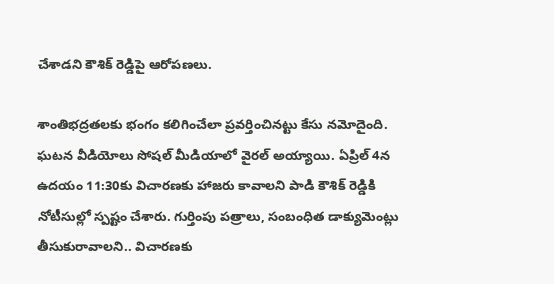చేశాడని కౌశిక్ రెడ్డిపై ఆరోపణలు.

శాంతిభద్రతలకు భంగం కలిగించేలా ప్రవర్తించినట్టు కేసు నమోదైంది. ఘటన వీడియోలు సోషల్ మీడియాలో వైరల్ అయ్యాయి. ఏప్రిల్ 4న ఉదయం 11:30కు విచారణకు హాజరు కావాలని పాడి కౌశిక్ రెడ్డికి నోటీసుల్లో స్పష్టం చేశారు. గుర్తింపు పత్రాలు, సంబంధిత డాక్యుమెంట్లు తీసుకురావాలని.. విచారణకు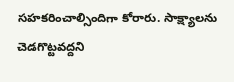సహకరించాల్సిందిగా కోరారు. సాక్ష్యాలను చెడగొట్టవద్దని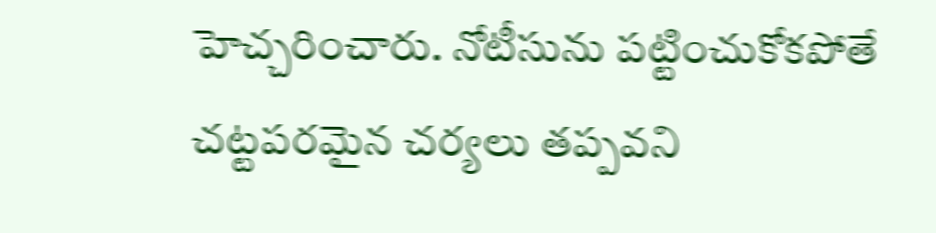హెచ్చరించారు. నోటీసును పట్టించుకోకపోతే చట్టపరమైన చర్యలు తప్పవని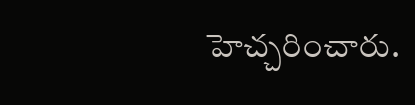హెచ్చరించారు.